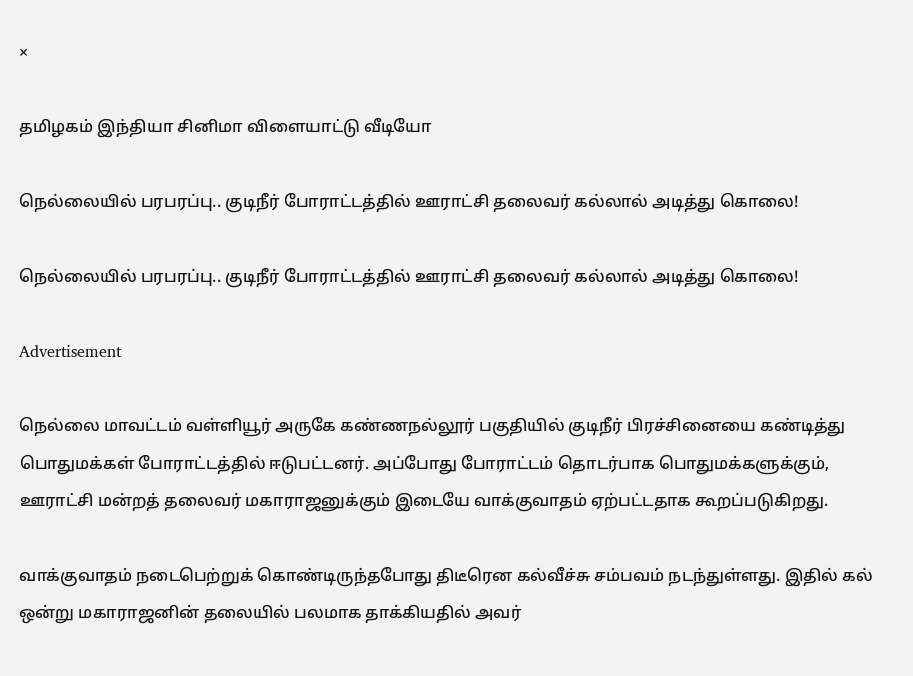×

தமிழகம் இந்தியா சினிமா விளையாட்டு வீடியோ

நெல்லையில் பரபரப்பு.. குடிநீர் போராட்டத்தில் ஊராட்சி தலைவர் கல்லால் அடித்து கொலை!

நெல்லையில் பரபரப்பு.. குடிநீர் போராட்டத்தில் ஊராட்சி தலைவர் கல்லால் அடித்து கொலை!

Advertisement

நெல்லை மாவட்டம் வள்ளியூர் அருகே கண்ணநல்லூர் பகுதியில் குடிநீர் பிரச்சினையை கண்டித்து பொதுமக்கள் போராட்டத்தில் ஈடுபட்டனர். அப்போது போராட்டம் தொடர்பாக பொதுமக்களுக்கும், ஊராட்சி மன்றத் தலைவர் மகாராஜனுக்கும் இடையே வாக்குவாதம் ஏற்பட்டதாக கூறப்படுகிறது.

வாக்குவாதம் நடைபெற்றுக் கொண்டிருந்தபோது திடீரென கல்வீச்சு சம்பவம் நடந்துள்ளது. இதில் கல் ஒன்று மகாராஜனின் தலையில் பலமாக தாக்கியதில் அவர்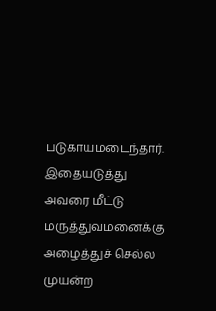படுகாயமடைந்தார். இதையடுத்து அவரை மீட்டு மருத்துவமனைக்கு அழைத்துச் செல்ல முயன்ற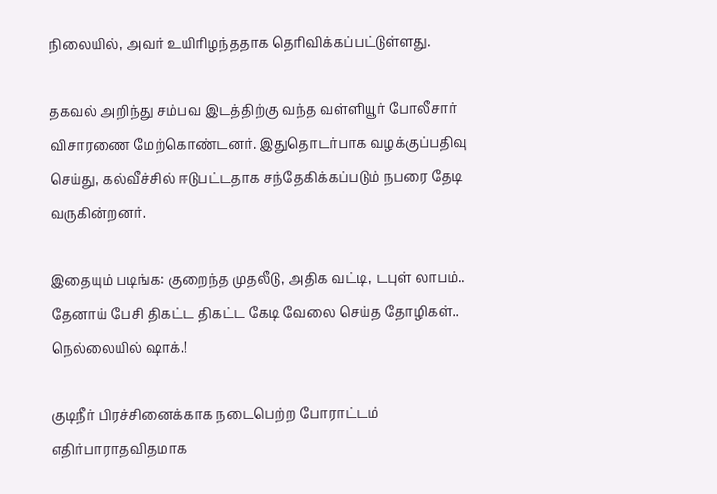நிலையில், அவர் உயிரிழந்ததாக தெரிவிக்கப்பட்டுள்ளது.

தகவல் அறிந்து சம்பவ இடத்திற்கு வந்த வள்ளியூர் போலீசார் விசாரணை மேற்கொண்டனர். இதுதொடர்பாக வழக்குப்பதிவு செய்து, கல்வீச்சில் ஈடுபட்டதாக சந்தேகிக்கப்படும் நபரை தேடி வருகின்றனர்.

இதையும் படிங்க: குறைந்த முதலீடு, அதிக வட்டி, டபுள் லாபம்.. தேனாய் பேசி திகட்ட திகட்ட கேடி வேலை செய்த தோழிகள்.. நெல்லையில் ஷாக்.!

குடிநீர் பிரச்சினைக்காக நடைபெற்ற போராட்டம் எதிர்பாராதவிதமாக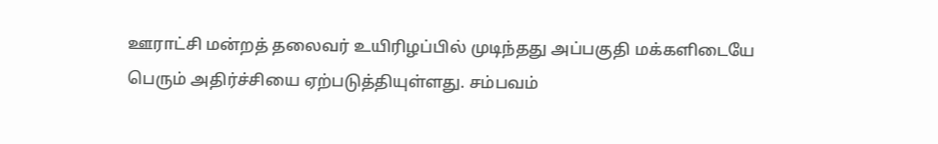ஊராட்சி மன்றத் தலைவர் உயிரிழப்பில் முடிந்தது அப்பகுதி மக்களிடையே பெரும் அதிர்ச்சியை ஏற்படுத்தியுள்ளது. சம்பவம்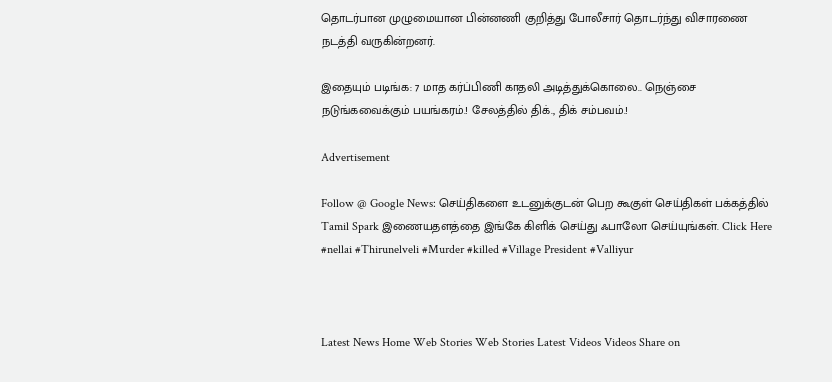தொடர்பான முழுமையான பின்னணி குறித்து போலீசார் தொடர்ந்து விசாரணை நடத்தி வருகின்றனர்.

இதையும் படிங்க: 7 மாத கர்ப்பிணி காதலி அடித்துக்கொலை.. நெஞ்சை நடுங்கவைக்கும் பயங்கரம்.! சேலத்தில் திக்., திக் சம்பவம்.!

Advertisement

Follow @ Google News: செய்திகளை உடனுக்குடன் பெற கூகுள் செய்திகள் பக்கத்தில் Tamil Spark இணையதளத்தை இங்கே கிளிக் செய்து ஃபாலோ செய்யுங்கள். Click Here
#nellai #Thirunelveli #Murder #killed #Village President #Valliyur



Latest News Home Web Stories Web Stories Latest Videos Videos Share on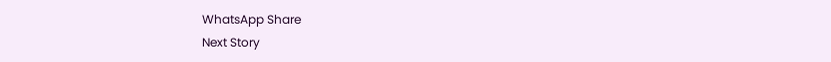WhatsApp Share
Next Story